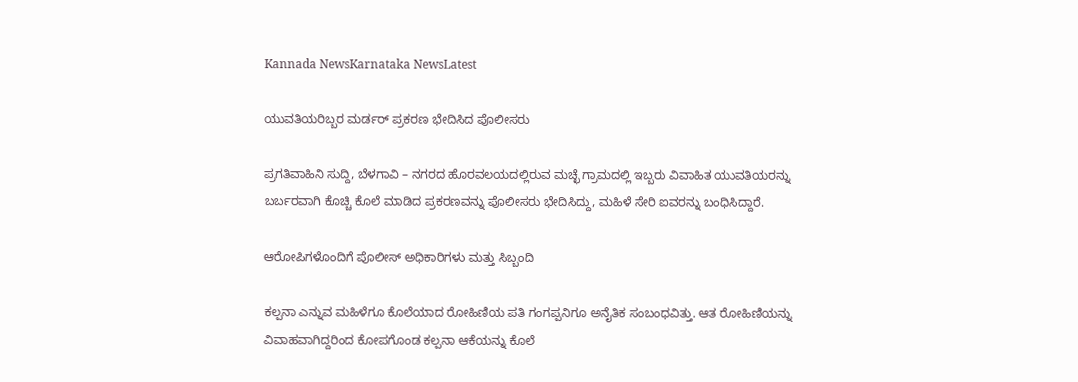Kannada NewsKarnataka NewsLatest

ಯುವತಿಯರಿಬ್ಬರ ಮರ್ಡರ್ ಪ್ರಕರಣ ಭೇದಿಸಿದ ಪೊಲೀಸರು

ಪ್ರಗತಿವಾಹಿನಿ ಸುದ್ದಿ, ಬೆಳಗಾವಿ – ನಗರದ ಹೊರವಲಯದಲ್ಲಿರುವ ಮಚ್ಛೆ ಗ್ರಾಮದಲ್ಲಿ ಇಬ್ಬರು ವಿವಾಹಿತ ಯುವತಿಯರನ್ನು ಬರ್ಬರವಾಗಿ ಕೊಚ್ಚಿ ಕೊಲೆ ಮಾಡಿದ ಪ್ರಕರಣವನ್ನು ಪೊಲೀಸರು ಭೇದಿಸಿದ್ದು, ಮಹಿಳೆ ಸೇರಿ ಐವರನ್ನು ಬಂಧಿಸಿದ್ದಾರೆ.

ಆರೋಪಿಗಳೊಂದಿಗೆ ಪೊಲೀಸ್ ಅಧಿಕಾರಿಗಳು ಮತ್ತು ಸಿಬ್ಬಂದಿ

ಕಲ್ಪನಾ ಎನ್ನುವ ಮಹಿಳೆಗೂ ಕೊಲೆಯಾದ ರೋಹಿಣಿಯ ಪತಿ ಗಂಗಪ್ಪನಿಗೂ ಅನೈತಿಕ ಸಂಬಂಧವಿತ್ತು. ಆತ ರೋಹಿಣಿಯನ್ನು ವಿವಾಹವಾಗಿದ್ದರಿಂದ ಕೋಪಗೊಂಡ ಕಲ್ಪನಾ ಆಕೆಯನ್ನು ಕೊಲೆ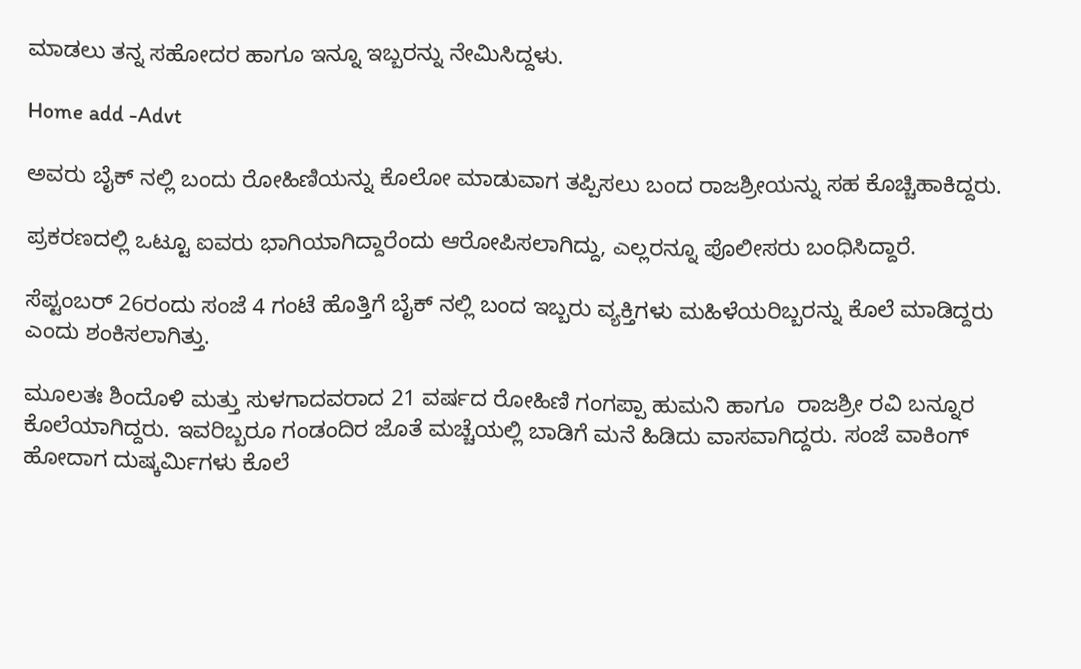ಮಾಡಲು ತನ್ನ ಸಹೋದರ ಹಾಗೂ ಇನ್ನೂ ಇಬ್ಬರನ್ನು ನೇಮಿಸಿದ್ದಳು.

Home add -Advt

ಅವರು ಬೈಕ್ ನಲ್ಲಿ ಬಂದು ರೋಹಿಣಿಯನ್ನು ಕೊಲೋ ಮಾಡುವಾಗ ತಪ್ಪಿಸಲು ಬಂದ ರಾಜಶ್ರೀಯನ್ನು ಸಹ ಕೊಚ್ಚಿಹಾಕಿದ್ದರು.

ಪ್ರಕರಣದಲ್ಲಿ ಒಟ್ಟೂ ಐವರು ಭಾಗಿಯಾಗಿದ್ದಾರೆಂದು ಆರೋಪಿಸಲಾಗಿದ್ದು, ಎಲ್ಲರನ್ನೂ ಪೊಲೀಸರು ಬಂಧಿಸಿದ್ದಾರೆ.

ಸೆಪ್ಟಂಬರ್ 26ರಂದು ಸಂಜೆ 4 ಗಂಟೆ ಹೊತ್ತಿಗೆ ಬೈಕ್ ನಲ್ಲಿ ಬಂದ ಇಬ್ಬರು ವ್ಯಕ್ತಿಗಳು ಮಹಿಳೆಯರಿಬ್ಬರನ್ನು ಕೊಲೆ ಮಾಡಿದ್ದರು ಎಂದು ಶಂಕಿಸಲಾಗಿತ್ತು.

ಮೂಲತಃ ಶಿಂದೊಳಿ ಮತ್ತು ಸುಳಗಾದವರಾದ 21 ವರ್ಷದ ರೋಹಿಣಿ ಗಂಗಪ್ಪಾ ಹುಮನಿ ಹಾಗೂ  ರಾಜಶ್ರೀ ರವಿ ಬನ್ನೂರ ಕೊಲೆಯಾಗಿದ್ದರು. ಇವರಿಬ್ಬರೂ ಗಂಡಂದಿರ ಜೊತೆ ಮಚ್ಚೆಯಲ್ಲಿ ಬಾಡಿಗೆ ಮನೆ ಹಿಡಿದು ವಾಸವಾಗಿದ್ದರು. ಸಂಜೆ ವಾಕಿಂಗ್ ಹೋದಾಗ ದುಷ್ಕರ್ಮಿಗಳು ಕೊಲೆ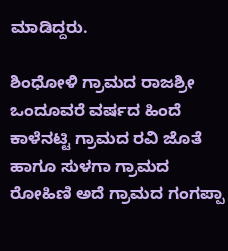ಮಾಡಿದ್ದರು.

ಶಿಂಧೋಳಿ ಗ್ರಾಮದ ರಾಜಶ್ರೀ ಒಂದೂವರೆ ವರ್ಷದ ಹಿಂದೆ ಕಾಳೆನಟ್ಟಿ ಗ್ರಾಮದ ರವಿ ಜೊತೆ ಹಾಗೂ ಸುಳಗಾ ಗ್ರಾಮದ ರೋಹಿಣಿ ಅದೆ ಗ್ರಾಮದ ಗಂಗಪ್ಪಾ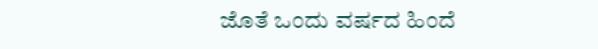ಜೊತೆ ಒಂದು ವರ್ಷದ ಹಿಂದೆ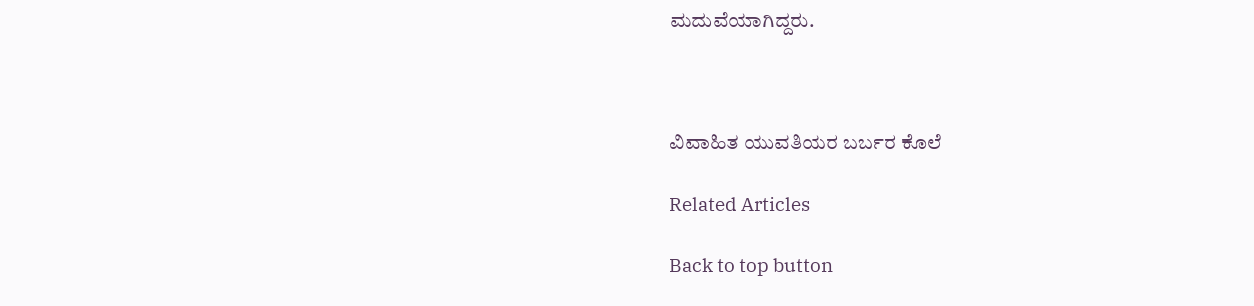ಮದುವೆಯಾಗಿದ್ದರು.



ವಿವಾಹಿತ ಯುವತಿಯರ ಬರ್ಬರ ಕೊಲೆ

Related Articles

Back to top button